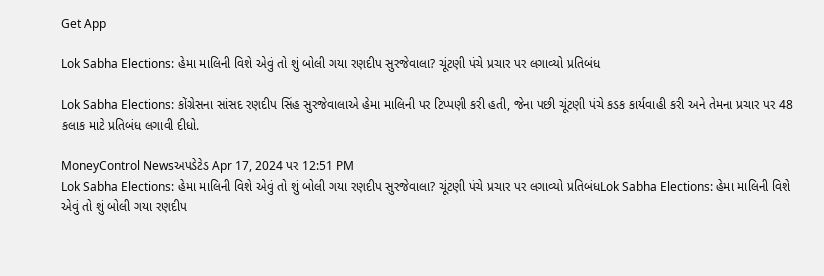Get App

Lok Sabha Elections: હેમા માલિની વિશે એવું તો શું બોલી ગયા રણદીપ સુરજેવાલા? ચૂંટણી પંચે પ્રચાર પર લગાવ્યો પ્રતિબંધ

Lok Sabha Elections: કોંગ્રેસના સાંસદ રણદીપ સિંહ સુરજેવાલાએ હેમા માલિની પર ટિપ્પણી કરી હતી, જેના પછી ચૂંટણી પંચે કડક કાર્યવાહી કરી અને તેમના પ્રચાર પર 48 કલાક માટે પ્રતિબંધ લગાવી દીધો.

MoneyControl Newsઅપડેટેડ Apr 17, 2024 પર 12:51 PM
Lok Sabha Elections: હેમા માલિની વિશે એવું તો શું બોલી ગયા રણદીપ સુરજેવાલા? ચૂંટણી પંચે પ્રચાર પર લગાવ્યો પ્રતિબંધLok Sabha Elections: હેમા માલિની વિશે એવું તો શું બોલી ગયા રણદીપ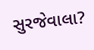સુરજેવાલા?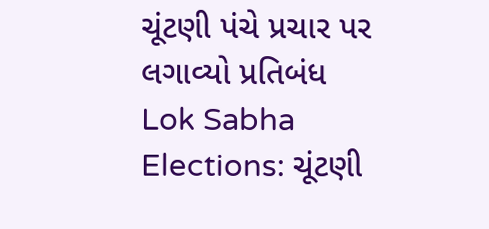ચૂંટણી પંચે પ્રચાર પર લગાવ્યો પ્રતિબંધ
Lok Sabha Elections: ચૂંટણી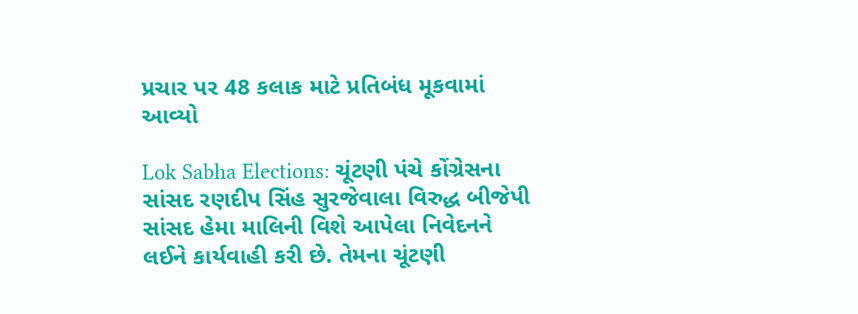પ્રચાર પર 48 કલાક માટે પ્રતિબંધ મૂકવામાં આવ્યો

Lok Sabha Elections: ચૂંટણી પંચે કોંગ્રેસના સાંસદ રણદીપ સિંહ સુરજેવાલા વિરુદ્ધ બીજેપી સાંસદ હેમા માલિની વિશે આપેલા નિવેદનને લઈને કાર્યવાહી કરી છે. તેમના ચૂંટણી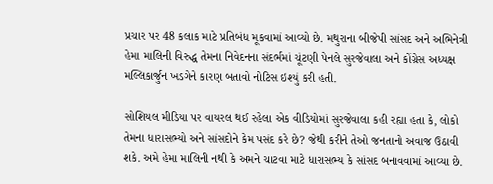પ્રચાર પર 48 કલાક માટે પ્રતિબંધ મૂકવામાં આવ્યો છે. મથુરાના બીજેપી સાંસદ અને અભિનેત્રી હેમા માલિની વિરુદ્ધ તેમના નિવેદનના સંદર્ભમાં ચૂંટણી પેનલે સુરજેવાલા અને કોંગ્રેસ અધ્યક્ષ મલ્લિકાર્જુન ખડગેને કારણ બતાવો નોટિસ ઇશ્યું કરી હતી.

સોશિયલ મીડિયા પર વાયરલ થઈ રહેલા એક વીડિયોમાં સુરજેવાલા કહી રહ્યા હતા કે, લોકો તેમના ધારાસભ્યો અને સાંસદોને કેમ પસંદ કરે છે? જેથી કરીને તેઓ જનતાનો અવાજ ઉઠાવી શકે. અમે હેમા માલિની નથી કે અમને ચાટવા માટે ધારાસભ્ય કે સાંસદ બનાવવામાં આવ્યા છે.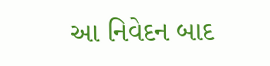આ નિવેદન બાદ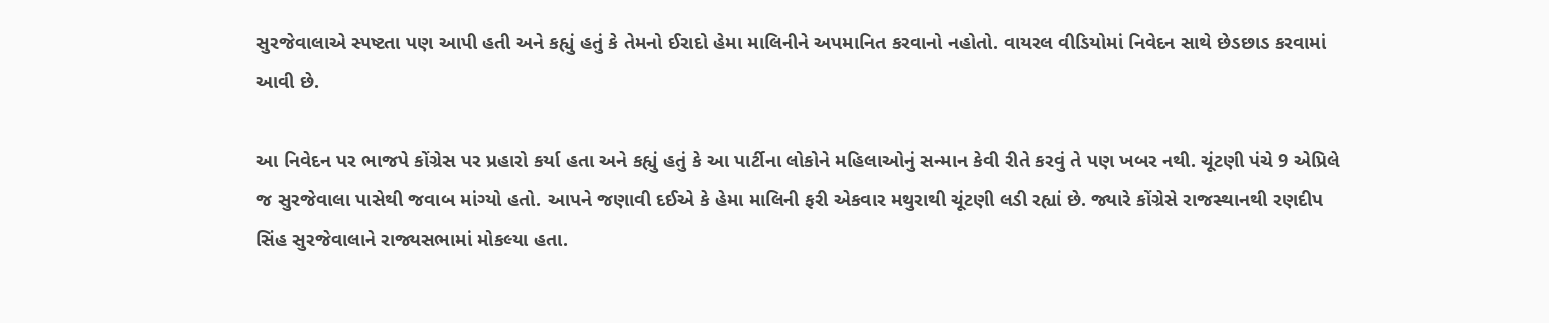સુરજેવાલાએ સ્પષ્ટતા પણ આપી હતી અને કહ્યું હતું કે તેમનો ઈરાદો હેમા માલિનીને અપમાનિત કરવાનો નહોતો. વાયરલ વીડિયોમાં નિવેદન સાથે છેડછાડ કરવામાં આવી છે.

આ નિવેદન પર ભાજપે કોંગ્રેસ પર પ્રહારો કર્યા હતા અને કહ્યું હતું કે આ પાર્ટીના લોકોને મહિલાઓનું સન્માન કેવી રીતે કરવું તે પણ ખબર નથી. ચૂંટણી પંચે 9 એપ્રિલે જ સુરજેવાલા પાસેથી જવાબ માંગ્યો હતો. આપને જણાવી દઈએ કે હેમા માલિની ફરી એકવાર મથુરાથી ચૂંટણી લડી રહ્યાં છે. જ્યારે કોંગ્રેસે રાજસ્થાનથી રણદીપ સિંહ સુરજેવાલાને રાજ્યસભામાં મોકલ્યા હતા.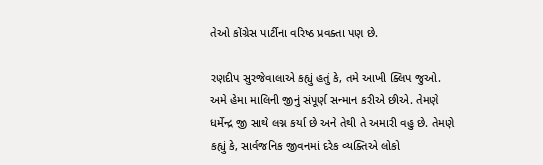તેઓ કોંગ્રેસ પાર્ટીના વરિષ્ઠ પ્રવક્તા પણ છે.

રણદીપ સુરજેવાલાએ કહ્યું હતું કે, તમે આખી ક્લિપ જુઓ. અમે હેમા માલિની જીનું સંપૂર્ણ સન્માન કરીએ છીએ. તેમણે ધર્મેન્દ્ર જી સાથે લગ્ન કર્યા છે અને તેથી તે અમારી વહુ છે. તેમણે કહ્યું કે, સાર્વજનિક જીવનમાં દરેક વ્યક્તિએ લોકો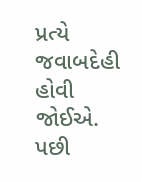પ્રત્યે જવાબદેહી હોવી જોઈએ. પછી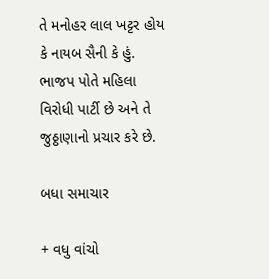તે મનોહર લાલ ખટ્ટર હોય કે નાયબ સૈની કે હું. ભાજપ પોતે મહિલા વિરોધી પાર્ટી છે અને તે જુઠ્ઠાણાનો પ્રચાર કરે છે.

બધા સમાચાર

+ વધુ વાંચો